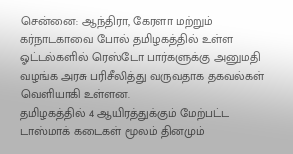சென்னை: ஆந்திரா, கேரளா மற்றும் கர்நாடகாவை போல் தமிழகத்தில் உள்ள ஓட்டல்களில் ரெஸ்டோ பார்களுக்கு அனுமதி வழங்க அரசு பரிசீலித்து வருவதாக தகவல்கள் வெளியாகி உள்ளன.
தமிழகத்தில் 4 ஆயிரத்துக்கும் மேற்பட்ட டாஸ்மாக் கடைகள் மூலம் தினமும்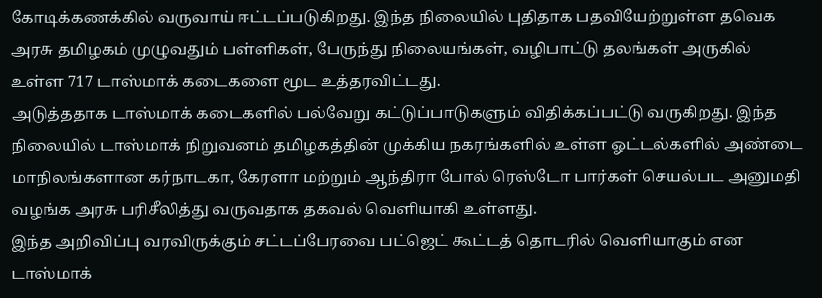கோடிக்கணக்கில் வருவாய் ஈட்டப்படுகிறது. இந்த நிலையில் புதிதாக பதவியேற்றுள்ள தவெக அரசு தமிழகம் முழுவதும் பள்ளிகள், பேருந்து நிலையங்கள், வழிபாட்டு தலங்கள் அருகில் உள்ள 717 டாஸ்மாக் கடைகளை மூட உத்தரவிட்டது.
அடுத்ததாக டாஸ்மாக் கடைகளில் பல்வேறு கட்டுப்பாடுகளும் விதிக்கப்பட்டு வருகிறது. இந்த நிலையில் டாஸ்மாக் நிறுவனம் தமிழகத்தின் முக்கிய நகரங்களில் உள்ள ஓட்டல்களில் அண்டை மாநிலங்களான கர்நாடகா, கேரளா மற்றும் ஆந்திரா போல் ரெஸ்டோ பார்கள் செயல்பட அனுமதி வழங்க அரசு பரிசீலித்து வருவதாக தகவல் வெளியாகி உள்ளது.
இந்த அறிவிப்பு வரவிருக்கும் சட்டப்பேரவை பட்ஜெட் கூட்டத் தொடரில் வெளியாகும் என டாஸ்மாக்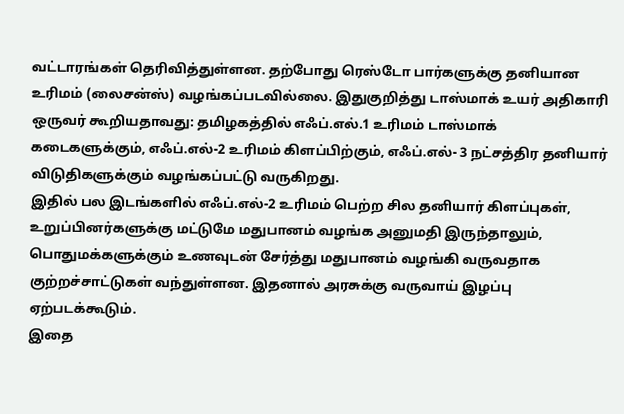வட்டாரங்கள் தெரிவித்துள்ளன. தற்போது ரெஸ்டோ பார்களுக்கு தனியான உரிமம் (லைசன்ஸ்) வழங்கப்படவில்லை. இதுகுறித்து டாஸ்மாக் உயர் அதிகாரி ஒருவர் கூறியதாவது: தமிழகத்தில் எஃப்.எல்.1 உரிமம் டாஸ்மாக் கடைகளுக்கும், எஃப்.எல்-2 உரிமம் கிளப்பிற்கும், எஃப்.எல்- 3 நட்சத்திர தனியார் விடுதிகளுக்கும் வழங்கப்பட்டு வருகிறது.
இதில் பல இடங்களில் எஃப்.எல்-2 உரிமம் பெற்ற சில தனியார் கிளப்புகள், உறுப்பினர்களுக்கு மட்டுமே மதுபானம் வழங்க அனுமதி இருந்தாலும், பொதுமக்களுக்கும் உணவுடன் சேர்த்து மதுபானம் வழங்கி வருவதாக குற்றச்சாட்டுகள் வந்துள்ளன. இதனால் அரசுக்கு வருவாய் இழப்பு ஏற்படக்கூடும்.
இதை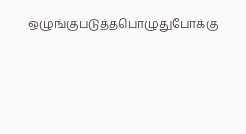ஒழுங்குபடுத்தபொழுதுபோக்கு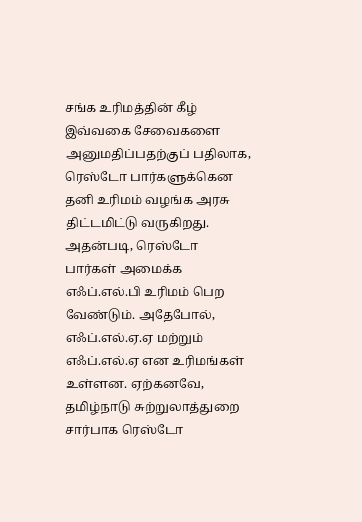சங்க உரிமத்தின் கீழ் இவ்வகை சேவைகளை அனுமதிப்பதற்குப் பதிலாக, ரெஸ்டோ பார்களுக்கென தனி உரிமம் வழங்க அரசு திட்டமிட்டு வருகிறது. அதன்படி, ரெஸ்டோ பார்கள் அமைக்க எஃப்.எல்.பி உரிமம் பெற வேண்டும். அதேபோல், எஃப்.எல்.ஏ.ஏ மற்றும் எஃப்.எல்.ஏ என உரிமங்கள் உள்ளன. ஏற்கனவே, தமிழ்நாடு சுற்றுலாத்துறை சார்பாக ரெஸ்டோ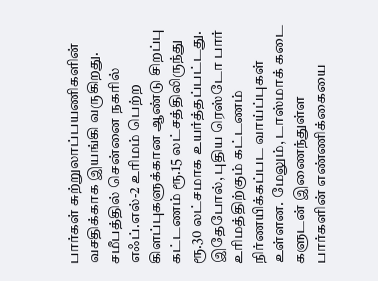பார்கள் சுற்றுலாப்பயணிகளின் வசதிக்காக இயங்கி வருகிறது.
சமீபத்தில் சென்னை நகரில் எஃப்.எல்-2 உரிமம் பெற்ற கிளப்புகளுக்கான ஆண்டு சிறப்பு கட்டணம் ரூ.15 லட்சத்திலிருந்து ரூ.30 லட்சமாக உயர்த்தப்பட்டது. இதேபோல், புதிய ரெஸ்டோ பார் உரிமத்திற்கும் கட்டணம் நிர்ணயிக்கப்பட வாய்ப்புகள் உள்ளன. மேலும், டாஸ்மாக் கடை களுடன் இணைந்துள்ள பார்களின் எண்ணிக்கையை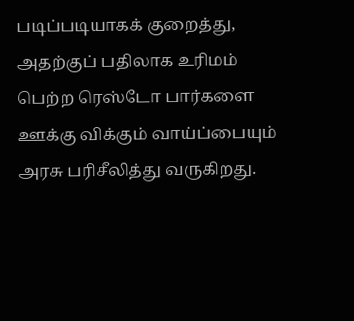படிப்படியாகக் குறைத்து, அதற்குப் பதிலாக உரிமம் பெற்ற ரெஸ்டோ பார்களை ஊக்கு விக்கும் வாய்ப்பையும் அரசு பரிசீலித்து வருகிறது.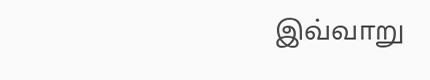இவ்வாறு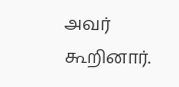அவர் கூறினார்.